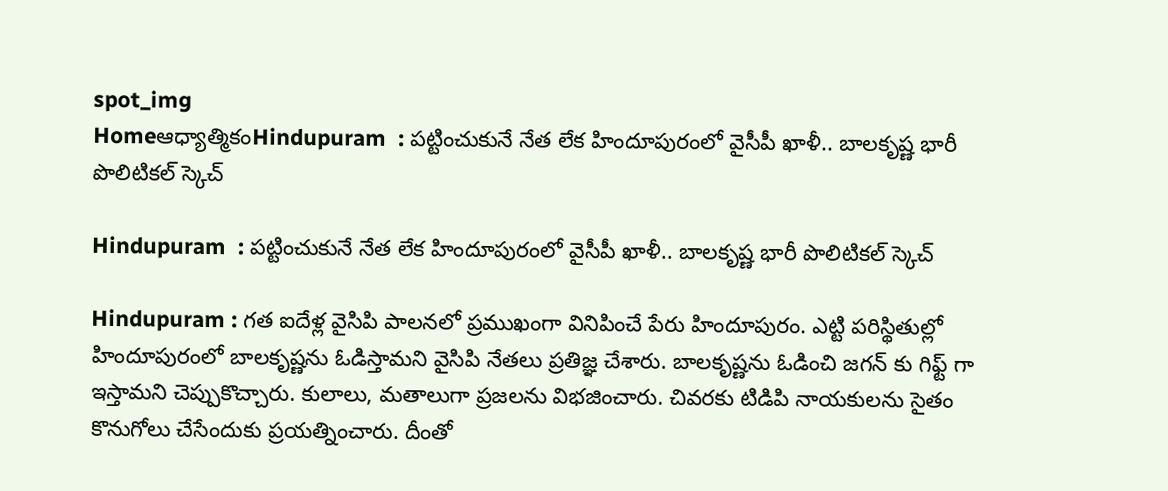spot_img
Homeఆధ్యాత్మికంHindupuram  : పట్టించుకునే నేత లేక హిందూపురంలో వైసీపీ ఖాళీ.. బాలకృష్ణ భారీ పొలిటికల్ స్కెచ్

Hindupuram  : పట్టించుకునే నేత లేక హిందూపురంలో వైసీపీ ఖాళీ.. బాలకృష్ణ భారీ పొలిటికల్ స్కెచ్

Hindupuram : గత ఐదేళ్ల వైసిపి పాలనలో ప్రముఖంగా వినిపించే పేరు హిందూపురం. ఎట్టి పరిస్థితుల్లో హిందూపురంలో బాలకృష్ణను ఓడిస్తామని వైసిపి నేతలు ప్రతిజ్ఞ చేశారు. బాలకృష్ణను ఓడించి జగన్ కు గిఫ్ట్ గా ఇస్తామని చెప్పుకొచ్చారు. కులాలు, మతాలుగా ప్రజలను విభజించారు. చివరకు టిడిపి నాయకులను సైతం కొనుగోలు చేసేందుకు ప్రయత్నించారు. దీంతో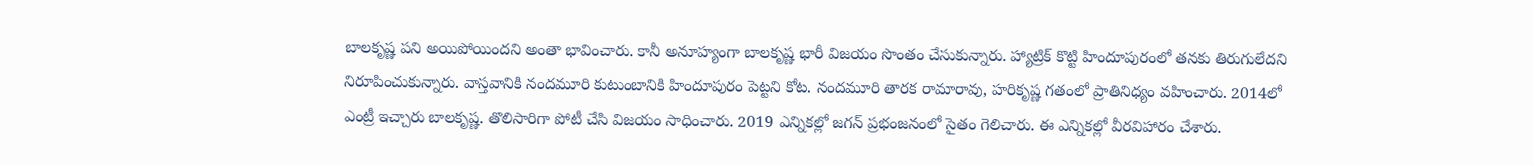బాలకృష్ణ పని అయిపోయిందని అంతా భావించారు. కానీ అనూహ్యంగా బాలకృష్ణ భారీ విజయం సొంతం చేసుకున్నారు. హ్యాట్రిక్ కొట్టి హిందూపురంలో తనకు తిరుగులేదని నిరూపించుకున్నారు. వాస్తవానికి నందమూరి కుటుంబానికి హిందూపురం పెట్టని కోట. నందమూరి తారక రామారావు, హరికృష్ణ గతంలో ప్రాతినిధ్యం వహించారు. 2014లో ఎంట్రీ ఇచ్చారు బాలకృష్ణ. తొలిసారిగా పోటీ చేసి విజయం సాధించారు. 2019 ఎన్నికల్లో జగన్ ప్రభంజనంలో సైతం గెలిచారు. ఈ ఎన్నికల్లో వీరవిహారం చేశారు.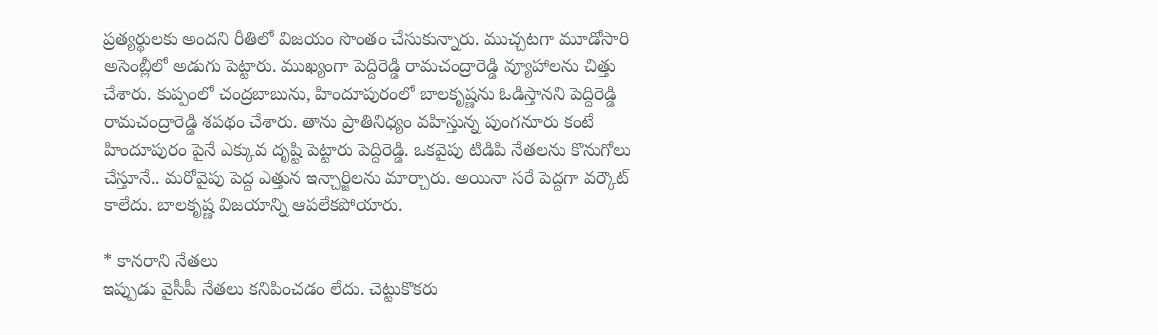ప్రత్యర్థులకు అందని రీతిలో విజయం సొంతం చేసుకున్నారు. ముచ్చటగా మూడోసారి అసెంబ్లీలో అడుగు పెట్టారు. ముఖ్యంగా పెద్దిరెడ్డి రామచంద్రారెడ్డి వ్యూహాలను చిత్తు చేశారు. కుప్పంలో చంద్రబాబును, హిందూపురంలో బాలకృష్ణను ఓడిస్తానని పెద్దిరెడ్డి రామచంద్రారెడ్డి శపథం చేశారు. తాను ప్రాతినిధ్యం వహిస్తున్న పుంగనూరు కంటే హిందూపురం పైనే ఎక్కువ దృష్టి పెట్టారు పెద్దిరెడ్డి. ఒకవైపు టిడిపి నేతలను కొనుగోలు చేస్తూనే.. మరోవైపు పెద్ద ఎత్తున ఇన్చార్జిలను మార్చారు. అయినా సరే పెద్దగా వర్కౌట్ కాలేదు. బాలకృష్ణ విజయాన్ని ఆపలేకపోయారు.

* కానరాని నేతలు
ఇప్పుడు వైసీపీ నేతలు కనిపించడం లేదు. చెట్టుకొకరు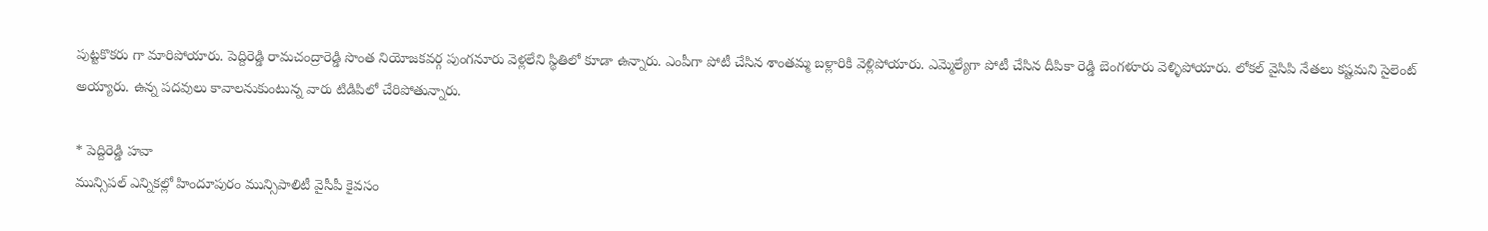పుట్టకొకరు గా మారిపోయారు. పెద్దిరెడ్డి రామచంద్రారెడ్డి సొంత నియోజకవర్గ పుంగనూరు వెళ్లలేని స్థితిలో కూడా ఉన్నారు. ఎంపీగా పోటీ చేసిన శాంతమ్మ బళ్లారికి వెళ్లిపోయారు. ఎమ్మెల్యేగా పోటీ చేసిన దీపికా రెడ్డి బెంగళూరు వెళ్ళిపోయారు. లోకల్ వైసిపి నేతలు కష్టమని సైలెంట్ అయ్యారు. ఉన్న పదవులు కావాలనుకుంటున్న వారు టిడిపిలో చేరిపోతున్నారు.

* పెద్దిరెడ్డి హవా
మున్సిపల్ ఎన్నికల్లో హిందూపురం మున్సిపాలిటీ వైసీపీ కైవసం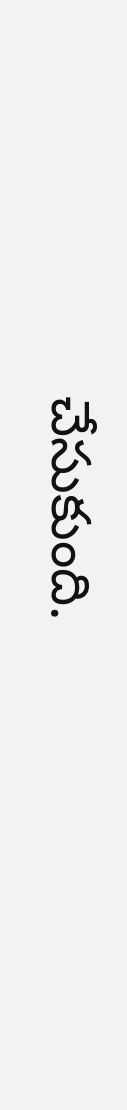చేసుకుంది.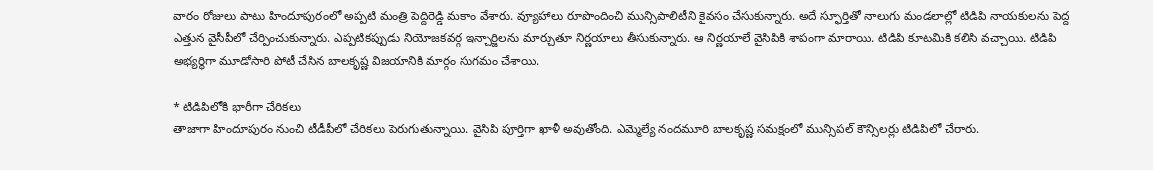వారం రోజులు పాటు హిందూపురంలో అప్పటి మంత్రి పెద్దిరెడ్డి మకాం వేశారు. వ్యూహాలు రూపొందించి మున్సిపాలిటీని కైవసం చేసుకున్నారు. అదే స్ఫూర్తితో నాలుగు మండలాల్లో టిడిపి నాయకులను పెద్ద ఎత్తున వైసీపీలో చేర్పించుకున్నారు. ఎప్పటికప్పుడు నియోజకవర్గ ఇన్చార్జిలను మార్చుతూ నిర్ణయాలు తీసుకున్నారు. ఆ నిర్ణయాలే వైసిపికి శాపంగా మారాయి. టిడిపి కూటమికి కలిసి వచ్చాయి. టిడిపి అభ్యర్థిగా మూడోసారి పోటీ చేసిన బాలకృష్ణ విజయానికి మార్గం సుగమం చేశాయి.

* టిడిపిలోకి భారీగా చేరికలు
తాజాగా హిందూపురం నుంచి టీడీపీలో చేరికలు పెరుగుతున్నాయి. వైసిపి పూర్తిగా ఖాళీ అవుతోంది. ఎమ్మెల్యే నందమూరి బాలకృష్ణ సమక్షంలో మున్సిపల్ కౌన్సిలర్లు టిడిపిలో చేరారు.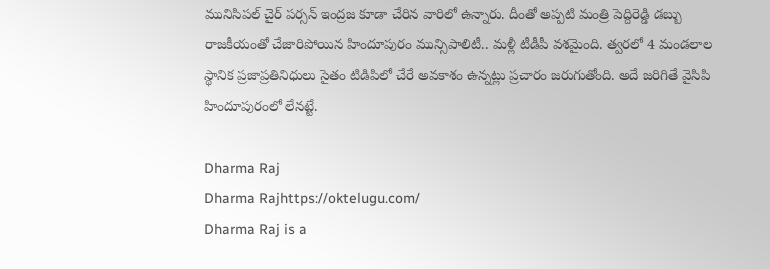మునిసిపల్ చైర్ పర్సన్ ఇంద్రజ కూడా చేరిన వారిలో ఉన్నారు. దీంతో అప్పటి మంత్రి పెద్దిరెడ్డి డబ్బు రాజకీయంతో చేజారిపోయిన హిందూపురం మున్సిపాలిటీ.. మళ్లీ టీడీపీ వశమైంది. త్వరలో 4 మండలాల స్థానిక ప్రజాప్రతినిధులు సైతం టిడిపిలో చేరే అవకాశం ఉన్నట్లు ప్రచారం జరుగుతోంది. అదే జరిగితే వైసిపి హిందూపురంలో లేనట్టే.

Dharma Raj
Dharma Rajhttps://oktelugu.com/
Dharma Raj is a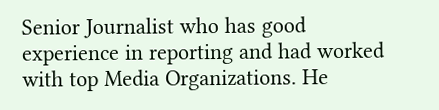Senior Journalist who has good experience in reporting and had worked with top Media Organizations. He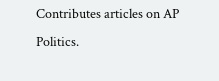Contributes articles on AP Politics.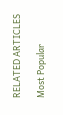RELATED ARTICLES

Most Popular